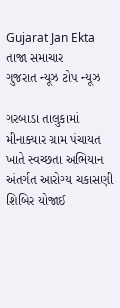Gujarat Jan Ekta
તાજા સમાચાર
ગુજરાત ન્યૂઝ ટોપ ન્યૂઝ

ગરબાડા તાલુકામાં મીનાક્યાર ગ્રામ પંચાયત ખાતે સ્વચ્છતા અભિયાન અંતર્ગત આરોગ્ય ચકાસણી શિબિર યોજાઈ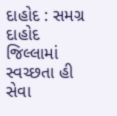દાહોદ : સમગ્ર દાહોદ જિલ્લામાં સ્વચ્છતા હી સેવા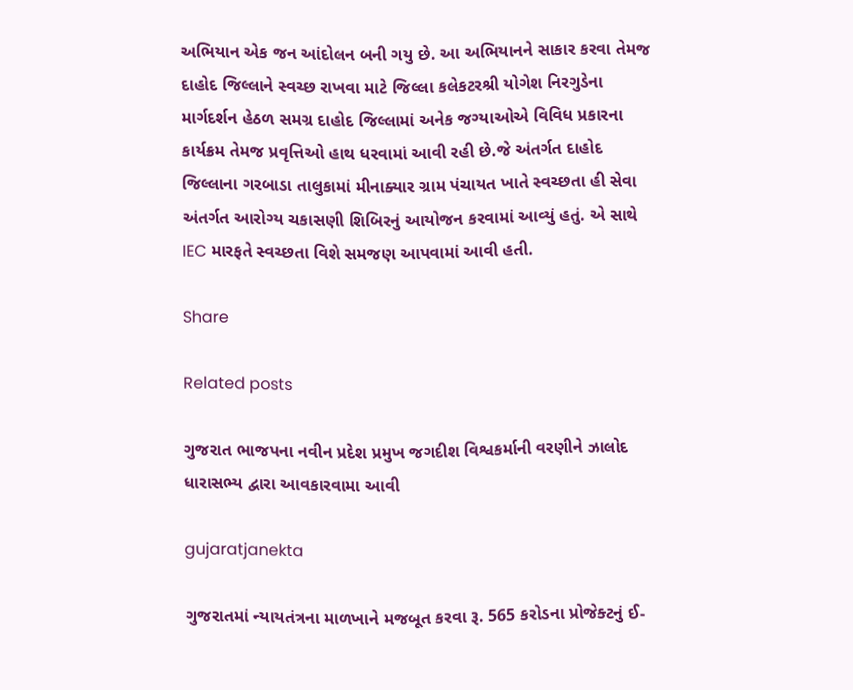અભિયાન એક જન આંદોલન બની ગયુ છે. આ અભિયાનને સાકાર કરવા તેમજ દાહોદ જિલ્લાને સ્વચ્છ રાખવા માટે જિલ્લા કલેકટરશ્રી યોગેશ નિરગુડેના માર્ગદર્શન હેઠળ સમગ્ર દાહોદ જિલ્લામાં અનેક જગ્યાઓએ વિવિધ પ્રકારના કાર્યક્રમ તેમજ પ્રવૃત્તિઓ હાથ ધરવામાં આવી રહી છે.જે અંતર્ગત દાહોદ જિલ્લાના ગરબાડા તાલુકામાં મીનાક્યાર ગ્રામ પંચાયત ખાતે સ્વચ્છતા હી સેવા અંતર્ગત આરોગ્ય ચકાસણી શિબિરનું આયોજન કરવામાં આવ્યું હતું. એ સાથે IEC મારફતે સ્વચ્છતા વિશે સમજણ આપવામાં આવી હતી.

Share

Related posts

ગુજરાત ભાજપના નવીન પ્રદેશ પ્રમુખ જગદીશ વિશ્વકર્માની વરણીને ઝાલોદ ધારાસભ્ય દ્વારા આવકારવામા આવી

gujaratjanekta

ગુજરાતમાં ન્યાયતંત્રના માળખાને મજબૂત કરવા રૂ. 565 કરોડના પ્રોજેક્ટનું ઈ-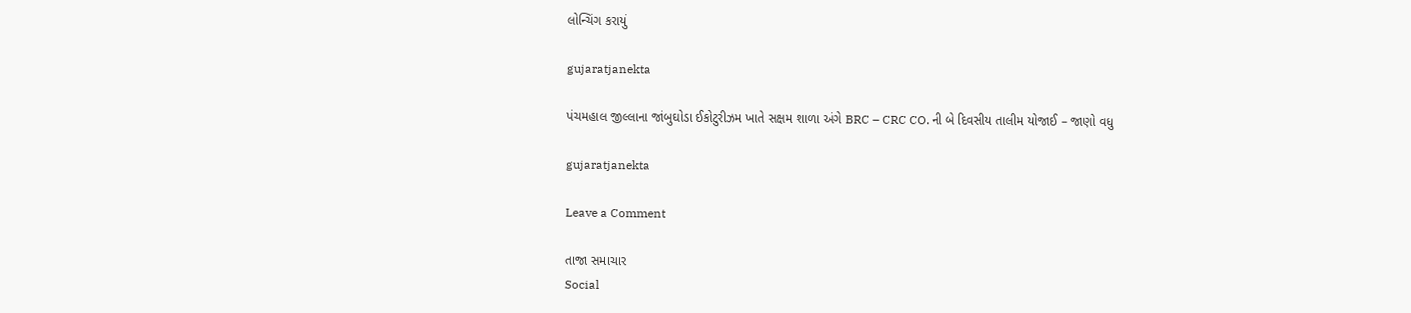લોન્ચિંગ કરાયું

gujaratjanekta

પંચમહાલ જીલ્લાના જાંબુઘોડા ઈકોટુરીઝમ ખાતે સક્ષમ શાળા અંગે BRC – CRC CO. ની બે દિવસીય તાલીમ યોજાઈ – જાણો વધુ

gujaratjanekta

Leave a Comment

તાજા સમાચાર
Social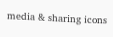media & sharing icons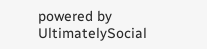powered by UltimatelySocial